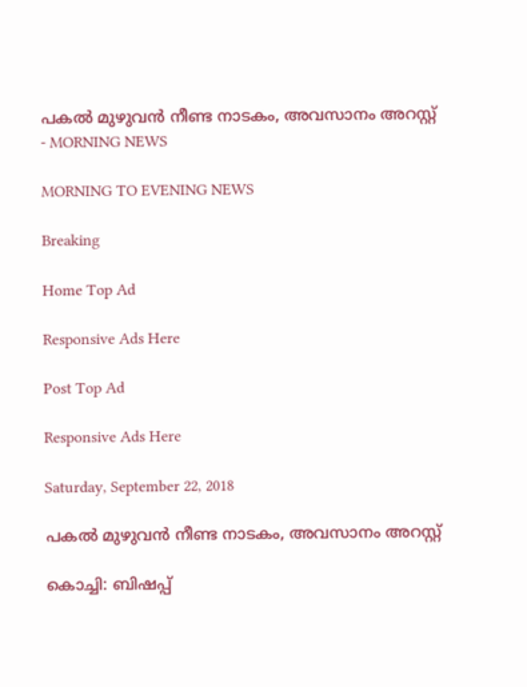പകൽ മുഴുവൻ നീണ്ട നാടകം, അവസാനം അറസ്റ്റ് - MORNING NEWS

MORNING TO EVENING NEWS

Breaking

Home Top Ad

Responsive Ads Here

Post Top Ad

Responsive Ads Here

Saturday, September 22, 2018

പകൽ മുഴുവൻ നീണ്ട നാടകം, അവസാനം അറസ്റ്റ്

കൊച്ചി: ബിഷപ്പ്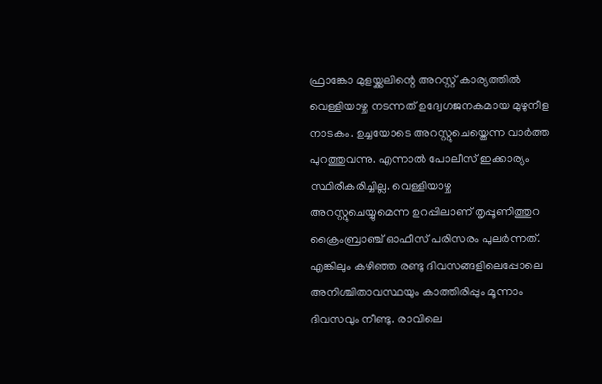ഫ്രാങ്കോ മുളയ്ക്കലിന്റെ അറസ്റ്റ് കാര്യത്തിൽ വെള്ളിയാഴ്ച നടന്നത് ഉദ്വേഗജനകമായ മുഴുനീള നാടകം. ഉച്ചയോടെ അറസ്റ്റുചെയ്തെന്ന വാർത്ത പുറത്തുവന്നു. എന്നാൽ പോലീസ് ഇക്കാര്യം സ്ഥിരീകരിച്ചില്ല. വെള്ളിയാഴ്ച അറസ്റ്റുചെയ്യുമെന്ന ഉറപ്പിലാണ് തൃപ്പൂണിത്തുറ ക്രൈംബ്രാഞ്ച് ഓഫീസ് പരിസരം പുലർന്നത്. എങ്കിലും കഴിഞ്ഞ രണ്ടു ദിവസങ്ങളിലെപ്പോലെ അനിശ്ചിതാവസ്ഥയും കാത്തിരിപ്പും മൂന്നാം ദിവസവും നീണ്ടു. രാവിലെ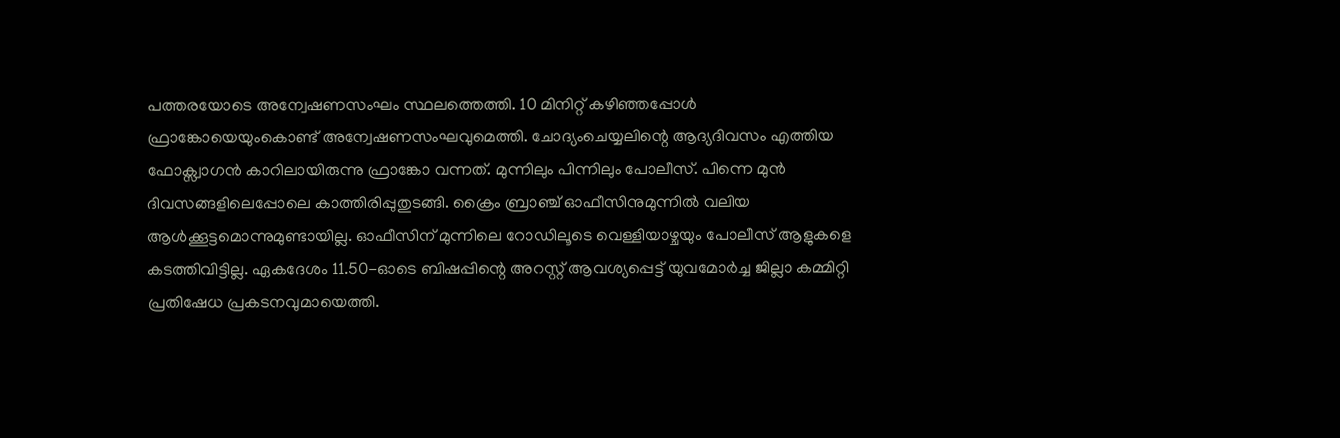പത്തരയോടെ അന്വേഷണസംഘം സ്ഥലത്തെത്തി. 10 മിനിറ്റ് കഴിഞ്ഞപ്പോൾ ഫ്രാങ്കോയെയുംകൊണ്ട് അന്വേഷണസംഘവുമെത്തി. ചോദ്യംചെയ്യലിന്റെ ആദ്യദിവസം എത്തിയ ഫോക്സ്വാഗൻ കാറിലായിരുന്നു ഫ്രാങ്കോ വന്നത്. മുന്നിലും പിന്നിലും പോലീസ്. പിന്നെ മുൻ ദിവസങ്ങളിലെപ്പോലെ കാത്തിരിപ്പുതുടങ്ങി. ക്രൈം ബ്രാഞ്ച് ഓഫീസിനുമുന്നിൽ വലിയ ആൾക്കൂട്ടമൊന്നുമുണ്ടായില്ല. ഓഫീസിന് മുന്നിലെ റോഡിലൂടെ വെള്ളിയാഴ്ചയും പോലീസ് ആളുകളെ കടത്തിവിട്ടില്ല. ഏകദേശം 11.50-ഓടെ ബിഷപ്പിന്റെ അറസ്റ്റ് ആവശ്യപ്പെട്ട് യുവമോർച്ച ജില്ലാ കമ്മിറ്റി പ്രതിഷേധ പ്രകടനവുമായെത്തി.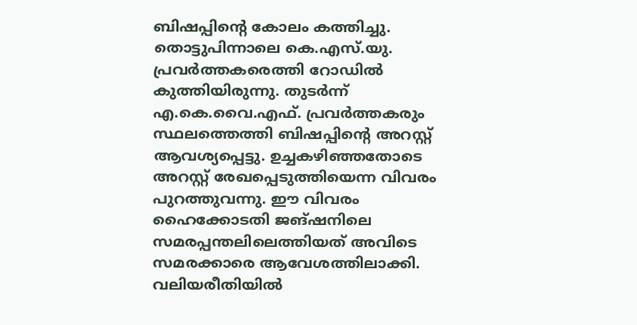ബിഷപ്പിന്റെ കോലം കത്തിച്ചു. തൊട്ടുപിന്നാലെ കെ.എസ്.യു. പ്രവർത്തകരെത്തി റോഡിൽ കുത്തിയിരുന്നു. തുടർന്ന് എ.കെ.വൈ.എഫ്. പ്രവർത്തകരും സ്ഥലത്തെത്തി ബിഷപ്പിന്റെ അറസ്റ്റ് ആവശ്യപ്പെട്ടു. ഉച്ചകഴിഞ്ഞതോടെ അറസ്റ്റ് രേഖപ്പെടുത്തിയെന്ന വിവരം പുറത്തുവന്നു. ഈ വിവരം ഹൈക്കോടതി ജങ്ഷനിലെ സമരപ്പന്തലിലെത്തിയത് അവിടെ സമരക്കാരെ ആവേശത്തിലാക്കി. വലിയരീതിയിൽ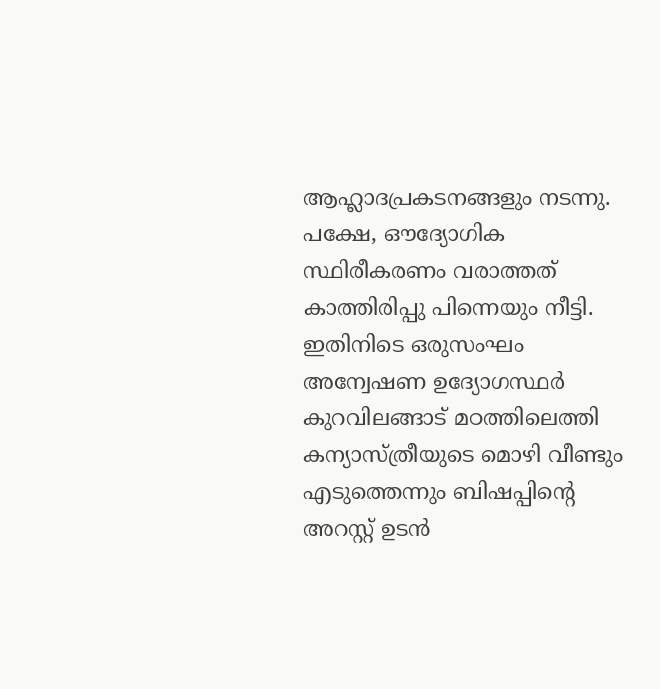ആഹ്ലാദപ്രകടനങ്ങളും നടന്നു. പക്ഷേ, ഔദ്യോഗിക സ്ഥിരീകരണം വരാത്തത് കാത്തിരിപ്പു പിന്നെയും നീട്ടി. ഇതിനിടെ ഒരുസംഘം അന്വേഷണ ഉദ്യോഗസ്ഥർ കുറവിലങ്ങാട് മഠത്തിലെത്തി കന്യാസ്ത്രീയുടെ മൊഴി വീണ്ടും എടുത്തെന്നും ബിഷപ്പിന്റെ അറസ്റ്റ് ഉടൻ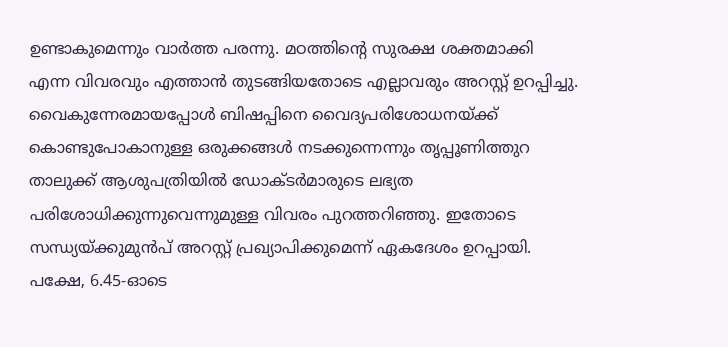ഉണ്ടാകുമെന്നും വാർത്ത പരന്നു. മഠത്തിന്റെ സുരക്ഷ ശക്തമാക്കി എന്ന വിവരവും എത്താൻ തുടങ്ങിയതോടെ എല്ലാവരും അറസ്റ്റ് ഉറപ്പിച്ചു. വൈകുന്നേരമായപ്പോൾ ബിഷപ്പിനെ വൈദ്യപരിശോധനയ്ക്ക് കൊണ്ടുപോകാനുള്ള ഒരുക്കങ്ങൾ നടക്കുന്നെന്നും തൃപ്പൂണിത്തുറ താലുക്ക് ആശുപത്രിയിൽ ഡോക്ടർമാരുടെ ലഭ്യത പരിശോധിക്കുന്നുവെന്നുമുള്ള വിവരം പുറത്തറിഞ്ഞു. ഇതോടെ സന്ധ്യയ്ക്കുമുൻപ് അറസ്റ്റ് പ്രഖ്യാപിക്കുമെന്ന് ഏകദേശം ഉറപ്പായി. പക്ഷേ, 6.45-ഓടെ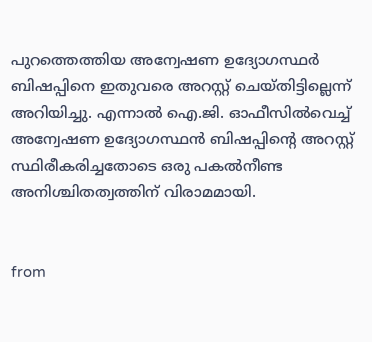പുറത്തെത്തിയ അന്വേഷണ ഉദ്യോഗസ്ഥർ ബിഷപ്പിനെ ഇതുവരെ അറസ്റ്റ് ചെയ്തിട്ടില്ലെന്ന് അറിയിച്ചു. എന്നാൽ ഐ.ജി. ഓഫീസിൽവെച്ച് അന്വേഷണ ഉദ്യോഗസ്ഥൻ ബിഷപ്പിന്റെ അറസ്റ്റ് സ്ഥിരീകരിച്ചതോടെ ഒരു പകൽനീണ്ട അനിശ്ചിതത്വത്തിന് വിരാമമായി.


from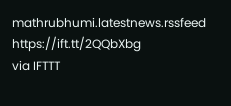mathrubhumi.latestnews.rssfeed https://ift.tt/2QQbXbg
via IFTTT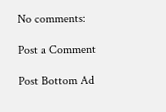No comments:

Post a Comment

Post Bottom Ad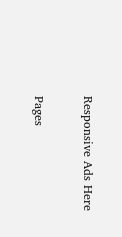Responsive Ads Here

Pages